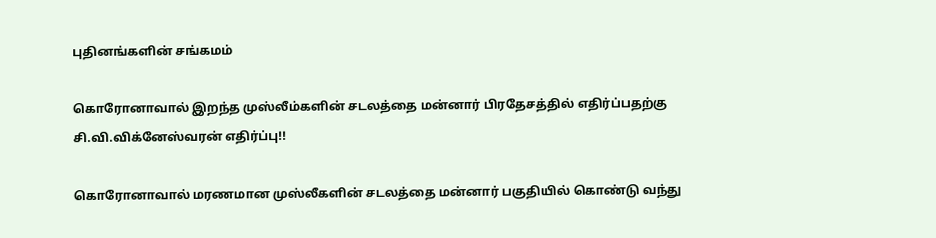புதினங்களின் சங்கமம்

கொரோனாவால் இறந்த முஸ்லீம்களின் சடலத்தை மன்னார் பிரதேசத்தில் எதிர்ப்பதற்கு சி.வி.விக்னேஸ்வரன் எதிர்ப்பு!!

கொரோனாவால் மரணமான முஸ்லீகளின் சடலத்தை மன்னார் பகுதியில் கொண்டு வந்து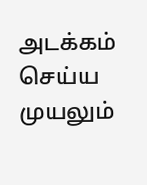அடக்கம் செய்ய முயலும்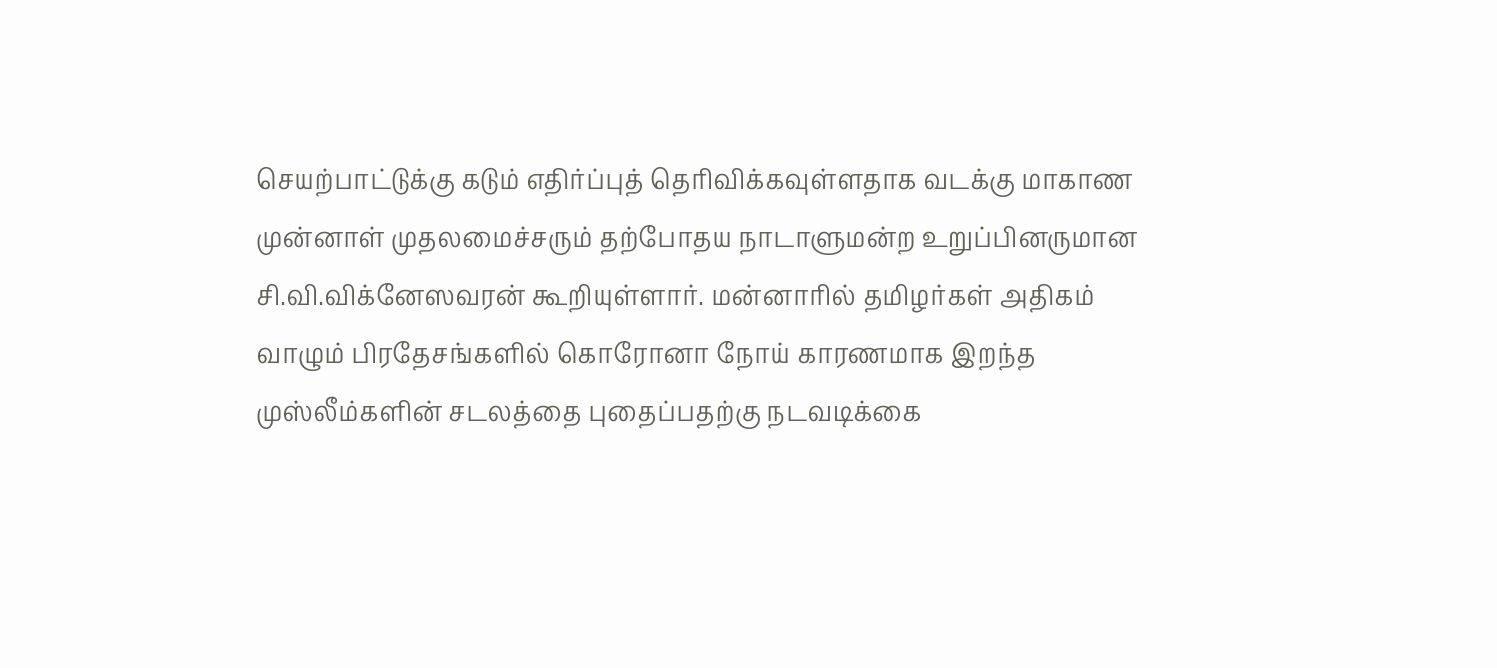செயற்பாட்டுக்கு கடும் எதிர்ப்புத் தெரிவிக்கவுள்ளதாக வடக்கு மாகாண முன்னாள் முதலமைச்சரும் தற்போதய நாடாளுமன்ற உறுப்பினருமான சி.வி.விக்னேஸவரன் கூறியுள்ளார். மன்னாரில் தமிழர்கள் அதிகம் வாழும் பிரதேசங்களில் கொரோனா நோய் காரணமாக இறந்த முஸ்லீம்களின் சடலத்தை புதைப்பதற்கு நடவடிக்கை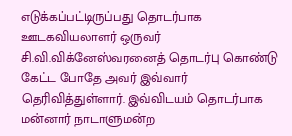எடுக்கப்பட்டிருப்பது தொடர்பாக ஊடகவியலாளர் ஒருவர் சி.வி.விக்னேஸ்வரனைத் தொடர்பு கொண்டு கேட்ட போதே அவர் இவ்வார் தெரிவித்துள்ளார். இவ்விடயம் தொடர்பாக மன்னார் நாடாளுமன்ற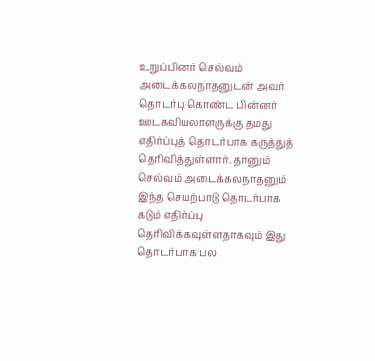உறுப்பினர் செல்வம் அடைக்கலநாதனுடன் அவர் தொடர்பு கொண்ட பின்னர் ஊடகவியலாளருக்கு தமது எதிர்ப்புத் தொடர்பாக கருத்துத் தெரிவித்துள்ளார். தானும் செல்வம் அடைக்கலநாதனும் இந்த செயற்பாடு தொடர்பாக கடும் எதிர்ப்பு தெரிவிக்கவுள்ளதாகவும் இது தொடர்பாக பல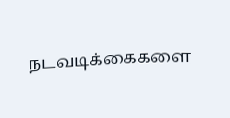நடவடிக்கைகளை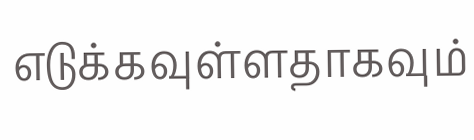எடுக்கவுள்ளதாகவும்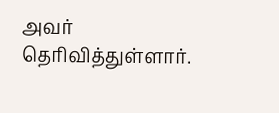அவர் தெரிவித்துள்ளார்.